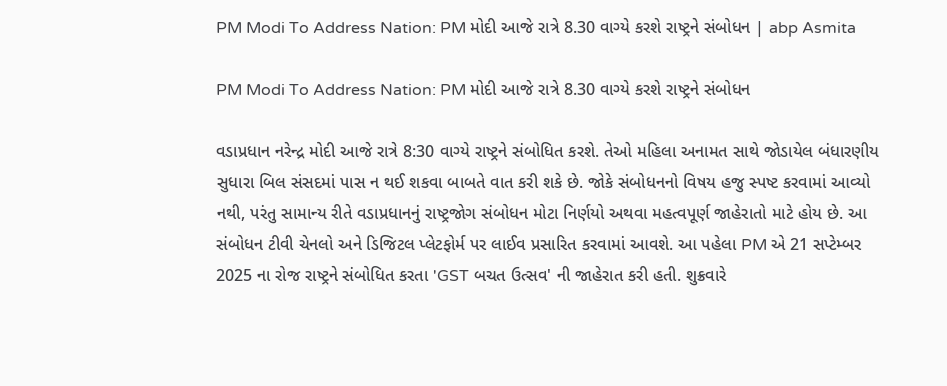PM Modi To Address Nation: PM મોદી આજે રાત્રે 8.30 વાગ્યે કરશે રાષ્ટ્રને સંબોધન | abp Asmita

PM Modi To Address Nation: PM મોદી આજે રાત્રે 8.30 વાગ્યે કરશે રાષ્ટ્રને સંબોધન

વડાપ્રધાન નરેન્દ્ર મોદી આજે રાત્રે 8:30 વાગ્યે રાષ્ટ્રને સંબોધિત કરશે. તેઓ મહિલા અનામત સાથે જોડાયેલ બંધારણીય સુધારા બિલ સંસદમાં પાસ ન થઈ શકવા બાબતે વાત કરી શકે છે. જોકે સંબોધનનો વિષય હજુ સ્પષ્ટ કરવામાં આવ્યો નથી, પરંતુ સામાન્ય રીતે વડાપ્રધાનનું રાષ્ટ્રજોગ સંબોધન મોટા નિર્ણયો અથવા મહત્વપૂર્ણ જાહેરાતો માટે હોય છે. આ સંબોધન ટીવી ચેનલો અને ડિજિટલ પ્લેટફોર્મ પર લાઈવ પ્રસારિત કરવામાં આવશે. આ પહેલા PM એ 21 સપ્ટેમ્બર 2025 ના રોજ રાષ્ટ્રને સંબોધિત કરતા 'GST બચત ઉત્સવ' ની જાહેરાત કરી હતી. શુક્રવારે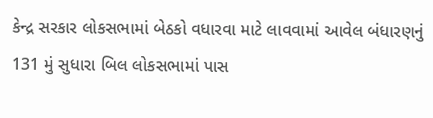કેન્દ્ર સરકાર લોકસભામાં બેઠકો વધારવા માટે લાવવામાં આવેલ બંધારણનું 131 મું સુધારા બિલ લોકસભામાં પાસ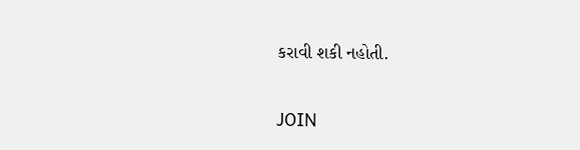કરાવી શકી નહોતી.

JOIN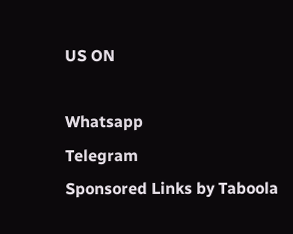US ON

Whatsapp
Telegram
Sponsored Links by Taboola